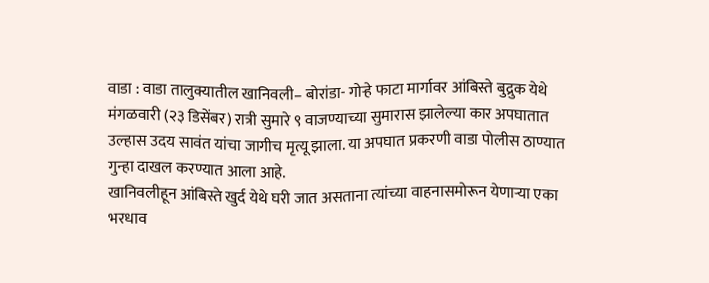वाडा : वाडा तालुक्यातील खानिवली– बोरांडा- गोऱ्हे फाटा मार्गावर आंबिस्ते बुद्रुक येथे मंगळवारी (२३ डिसेंबर) रात्री सुमारे ९ वाजण्याच्या सुमारास झालेल्या कार अपघातात उल्हास उदय सावंत यांचा जागीच मृत्यू झाला. या अपघात प्रकरणी वाडा पोलीस ठाण्यात गुन्हा दाखल करण्यात आला आहे.
खानिवलीहून आंबिस्ते खुर्द येथे घरी जात असताना त्यांच्या वाहनासमोरून येणाऱ्या एका भरधाव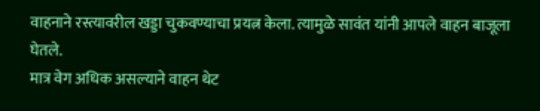वाहनाने रस्त्यावरील खड्डा चुकवण्याचा प्रयत्न केला. त्यामुळे सावंत यांनी आपले वाहन बाजूला घेतले.
मात्र वेग अधिक असल्याने वाहन थेट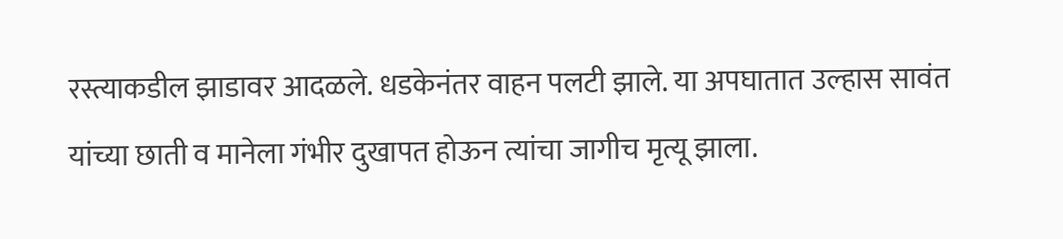रस्त्याकडील झाडावर आदळले. धडकेनंतर वाहन पलटी झाले. या अपघातात उल्हास सावंत यांच्या छाती व मानेला गंभीर दुखापत होऊन त्यांचा जागीच मृत्यू झाला.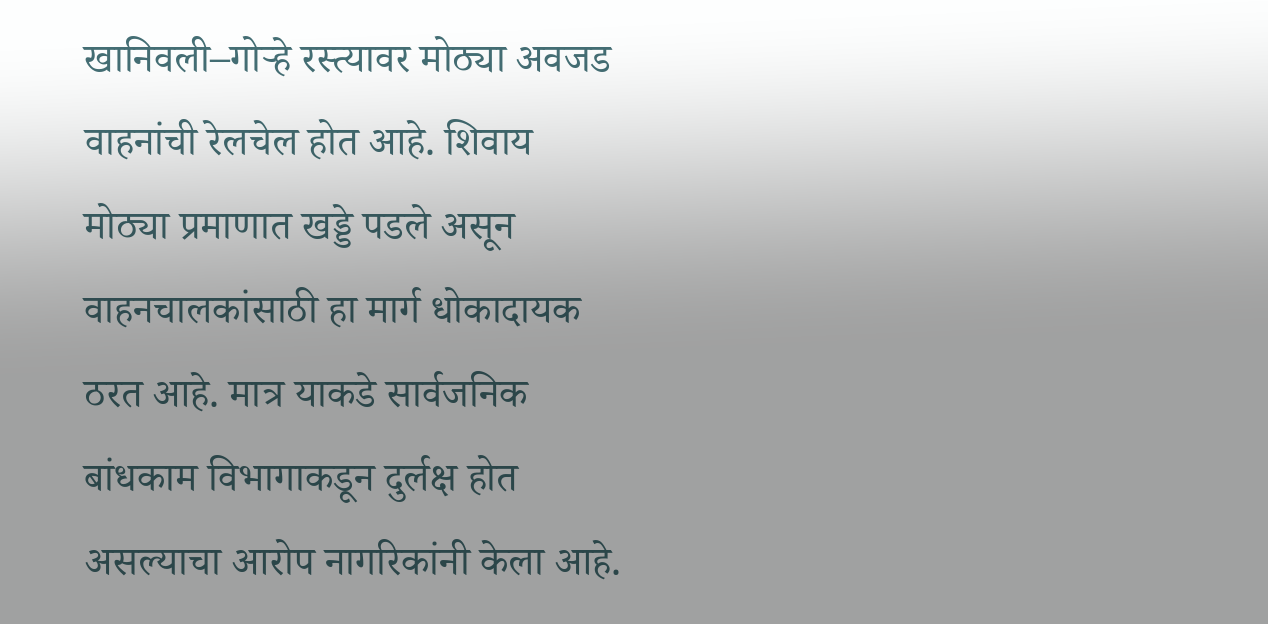खानिवली–गोऱ्हे रस्त्यावर मोठ्या अवजड वाहनांची रेलचेल होत आहे. शिवाय मोठ्या प्रमाणात खड्डे पडले असून वाहनचालकांसाठी हा मार्ग धोकादायक ठरत आहे. मात्र याकडे सार्वजनिक बांधकाम विभागाकडून दुर्लक्ष होत असल्याचा आरोप नागरिकांनी केला आहे.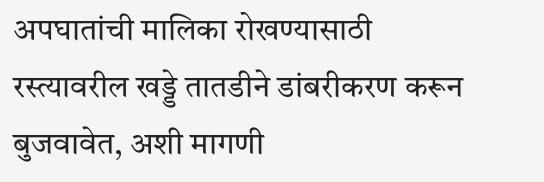अपघातांची मालिका रोखण्यासाठी रस्त्यावरील खड्डे तातडीने डांबरीकरण करून बुजवावेत, अशी मागणी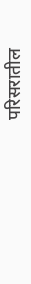परिसरातील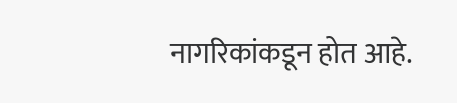नागरिकांकडून होत आहे.